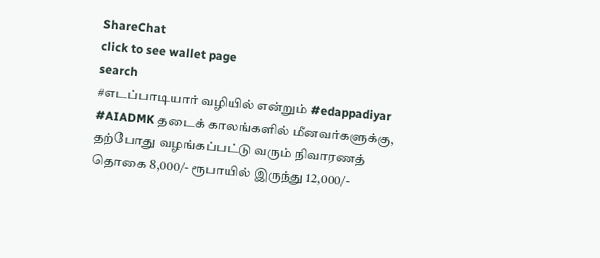ShareChat
click to see wallet page
search
#எடப்பாடியார் வழியில் என்றும் #edappadiyar #AIADMK தடைக் காலங்களில் மீனவர்களுக்கு, தற்போது வழங்கப்பட்டு வரும் நிவாரணத் தொகை 8,000/- ரூபாயில் இருந்து 12,000/-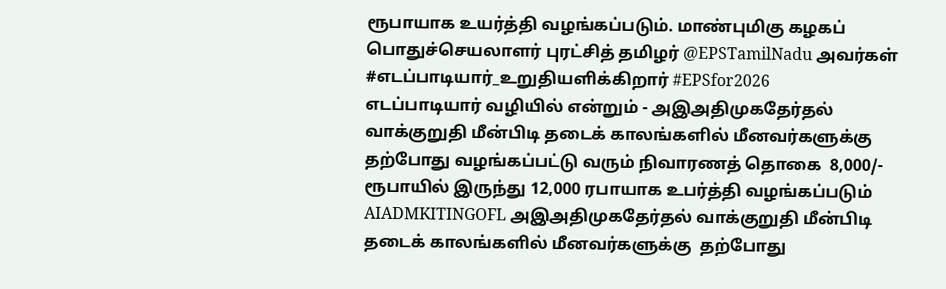ரூபாயாக உயர்த்தி வழங்கப்படும். மாண்புமிகு கழகப் பொதுச்செயலாளர் புரட்சித் தமிழர் @EPSTamilNadu அவர்கள் #எடப்பாடியார்_உறுதியளிக்கிறார் #EPSfor2026
எடப்பாடியார் வழியில் என்றும் - அஇஅதிமுகதேர்தல் வாக்குறுதி மீன்பிடி தடைக் காலங்களில் மீனவர்களுக்கு  தற்போது வழங்கப்பட்டு வரும் நிவாரணத் தொகை  8,000/- ரூபாயில் இருந்து 12,000 ரபாயாக உபர்த்தி வழங்கப்படும் AIADMKITINGOFL அஇஅதிமுகதேர்தல் வாக்குறுதி மீன்பிடி தடைக் காலங்களில் மீனவர்களுக்கு  தற்போது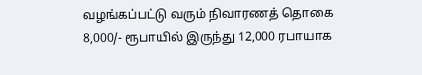வழங்கப்பட்டு வரும் நிவாரணத் தொகை  8,000/- ரூபாயில் இருந்து 12,000 ரபாயாக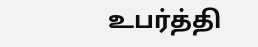உபர்த்தி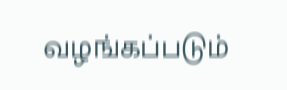வழங்கப்படும்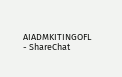AIADMKITINGOFL - ShareChat